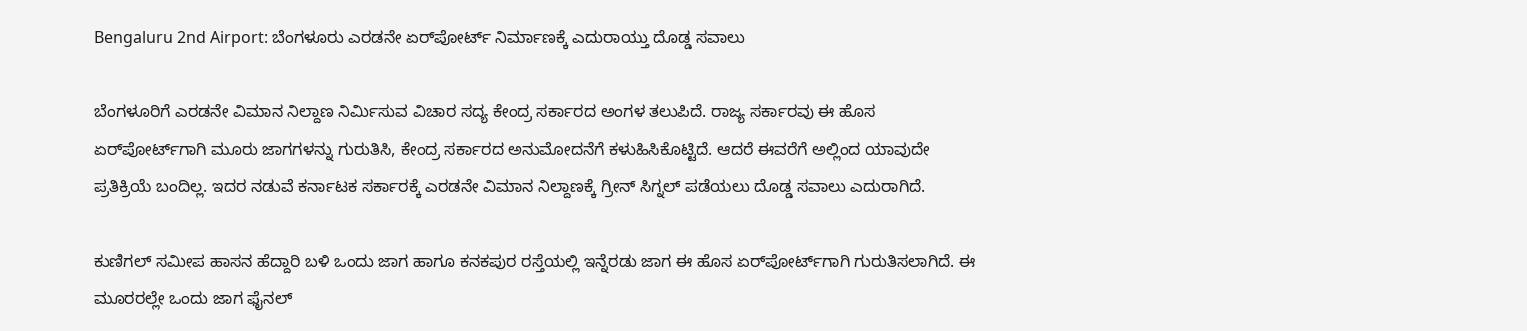Bengaluru 2nd Airport: ಬೆಂಗಳೂರು ಎರಡನೇ ಏರ್‌ಪೋರ್ಟ್‌ ನಿರ್ಮಾಣಕ್ಕೆ ಎದುರಾಯ್ತು ದೊಡ್ಡ ಸವಾಲು

ಬೆಂಗಳೂರಿಗೆ ಎರಡನೇ ವಿಮಾನ ನಿಲ್ದಾಣ ನಿರ್ಮಿಸುವ ವಿಚಾರ ಸದ್ಯ ಕೇಂದ್ರ ಸರ್ಕಾರದ ಅಂಗಳ ತಲುಪಿದೆ. ರಾಜ್ಯ ಸರ್ಕಾರವು ಈ ಹೊಸ ಏರ್‌ಪೋರ್ಟ್‌ಗಾಗಿ ಮೂರು ಜಾಗಗಳನ್ನು ಗುರುತಿಸಿ, ಕೇಂದ್ರ ಸರ್ಕಾರದ ಅನುಮೋದನೆಗೆ ಕಳುಹಿಸಿಕೊಟ್ಟಿದೆ. ಆದರೆ ಈವರೆಗೆ ಅಲ್ಲಿಂದ ಯಾವುದೇ ಪ್ರತಿಕ್ರಿಯೆ ಬಂದಿಲ್ಲ. ಇದರ ನಡುವೆ ಕರ್ನಾಟಕ ಸರ್ಕಾರಕ್ಕೆ ಎರಡನೇ ವಿಮಾನ ನಿಲ್ದಾಣಕ್ಕೆ ಗ್ರೀನ್‌ ಸಿಗ್ನಲ್‌ ಪಡೆಯಲು ದೊಡ್ಡ ಸವಾಲು ಎದುರಾಗಿದೆ.

ಕುಣಿಗಲ್‌ ಸಮೀಪ ಹಾಸನ ಹೆದ್ದಾರಿ ಬಳಿ ಒಂದು ಜಾಗ ಹಾಗೂ ಕನಕಪುರ ರಸ್ತೆಯಲ್ಲಿ ಇನ್ನೆರಡು ಜಾಗ ಈ ಹೊಸ ಏರ್‌ಪೋರ್ಟ್‌ಗಾಗಿ ಗುರುತಿಸಲಾಗಿದೆ. ಈ ಮೂರರಲ್ಲೇ ಒಂದು ಜಾಗ ಫೈನಲ್‌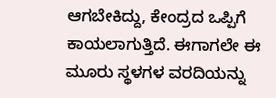ಆಗಬೇಕಿದ್ದು, ಕೇಂದ್ರದ ಒಪ್ಪಿಗೆ ಕಾಯಲಾಗುತ್ತಿದೆ. ಈಗಾಗಲೇ ಈ ಮೂರು ಸ್ಥಳಗಳ ವರದಿಯನ್ನು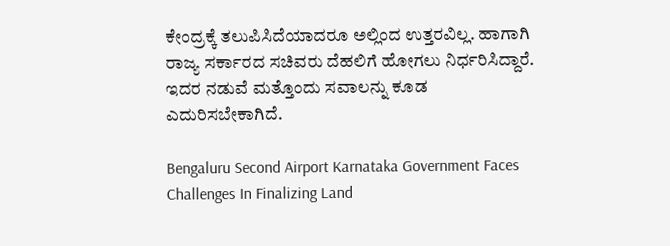ಕೇಂದ್ರಕ್ಕೆ ತಲುಪಿಸಿದೆಯಾದರೂ ಅಲ್ಲಿಂದ ಉತ್ತರವಿಲ್ಲ. ಹಾಗಾಗಿ ರಾಜ್ಯ ಸರ್ಕಾರದ ಸಚಿವರು ದೆಹಲಿಗೆ ಹೋಗಲು ನಿರ್ಧರಿಸಿದ್ದಾರೆ. ಇದರ ನಡುವೆ ಮತ್ತೊಂದು ಸವಾಲನ್ನು ಕೂಡ ಎದುರಿಸಬೇಕಾಗಿದೆ.

Bengaluru Second Airport Karnataka Government Faces Challenges In Finalizing Land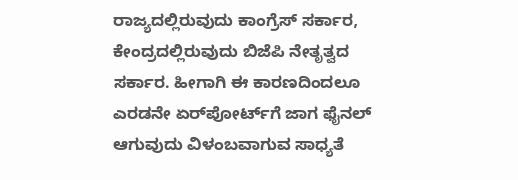ರಾಜ್ಯದಲ್ಲಿರುವುದು ಕಾಂಗ್ರೆಸ್‌ ಸರ್ಕಾರ, ಕೇಂದ್ರದಲ್ಲಿರುವುದು ಬಿಜೆಪಿ ನೇತೃತ್ವದ ಸರ್ಕಾರ. ಹೀಗಾಗಿ ಈ ಕಾರಣದಿಂದಲೂ ಎರಡನೇ ಏರ್‌ಪೋರ್ಟ್‌ಗೆ ಜಾಗ ಫೈನಲ್‌ ಆಗುವುದು ವಿಳಂಬವಾಗುವ ಸಾಧ್ಯತೆ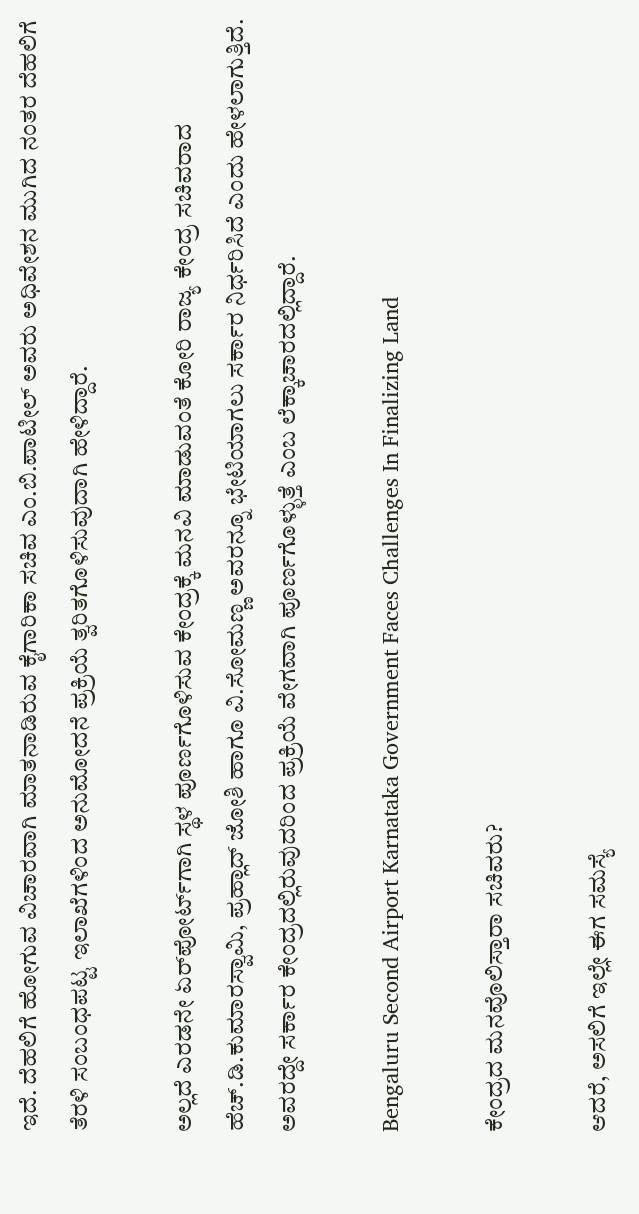ಇದೆ. ದೆಹಲಿಗೆ ಹೋಗುವ ವಿಚಾರವಾಗಿ ಮಾತನಾಡಿರುವ ಕೈಗಾರಿಕಾ ಸಚಿವ ಎಂ.ಬಿ.ಪಾಟೀಲ್‌ ಅವರು ಅಧಿವೇಶನ ಮುಗಿದ ನಂತರ ದೆಹಲಿಗೆ ತೆರಳಿ ಸಂಬಂಧಪಟ್ಟ ಇಲಾಖೆಗಳಿಂದ ಅನುಮೋದನೆ ಪ್ರಕ್ರಿಯೆ ತ್ವರಿತಗೊಳಿಸುವುದಾಗಿ ಹೇಳಿದ್ದಾರೆ.

ಅಲ್ಲದೆ ಎರಡನೇ ಏರ್‌ಪೋರ್ಟ್‌ಗಾಗಿ ಸ್ಥಳ ಪೂರ್ಣಗೊಳಿಸುವ ಕೇಂದ್ರಕ್ಕೆ ಮನವಿ ಮಾಡುವಂತೆ ಕೋರಿ ರಾಜ್ಯ ಕೇಂದ್ರ ಸಚಿವರಾದ ಹೆಚ್‌.ಡಿ.ಕುಮಾರಸ್ವಾಮಿ, ಪ್ರಹ್ಲಾದ್‌ ಜೋಶಿ ಹಾಗೂ ವಿ.ಸೋಮಣ್ಣ ಅವರನ್ನೂ ಭೇಟಿಯಾಗಲು ಸರ್ಕಾರ ನಿರ್ಧರಿಸಿದೆ ಎಂದು ಹೇಳಲಾಗುತ್ತಿದೆ. ಅವರದ್ದೇ ಸರ್ಕಾರ ಕೇಂದ್ರದಲ್ಲಿರುವುದರಿಂದ ಪ್ರಕ್ರಿಯೆ ವೇಗವಾಗಿ ಪೂರ್ಣಗೊಳ್ಳುತ್ತೆ ಎಂಬ ಲೆಕ್ಕಾಚಾರದಲ್ಲಿದ್ದಾರೆ.

Bengaluru Second Airport Karnataka Government Faces Challenges In Finalizing Land

ಕೇಂದ್ರದ ಮನವೊಲಿಸ್ತಾರಾ ಸಚಿವರು?

ಆದರೆ, ಅಸಲಿಗೆ ಇಲ್ಲೇ ಈಗ ಸಮಸ್ಯೆ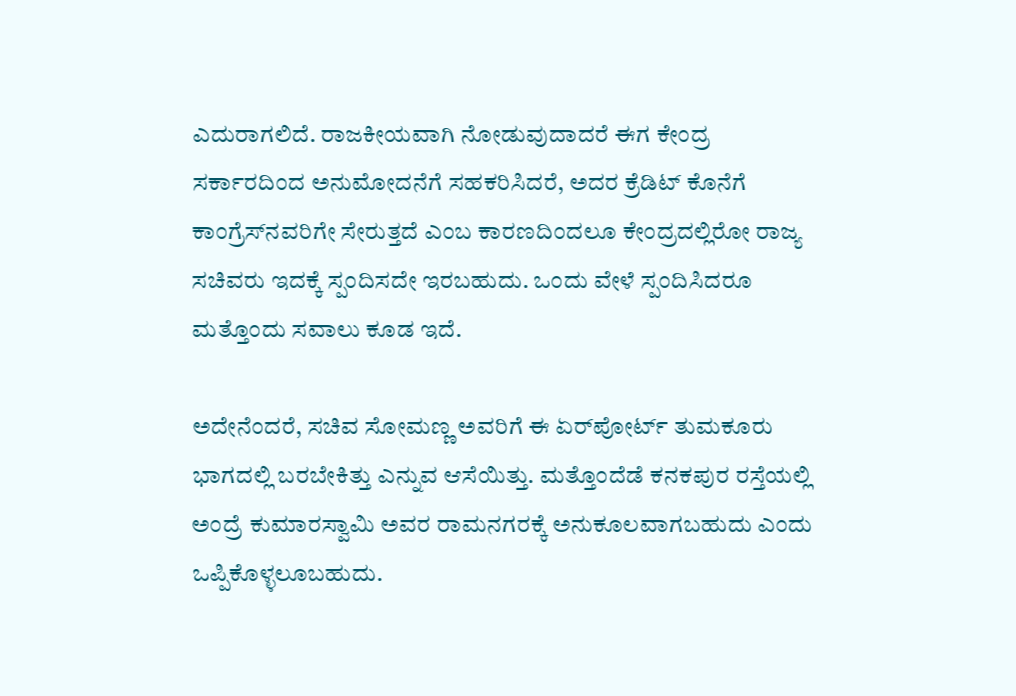ಎದುರಾಗಲಿದೆ. ರಾಜಕೀಯವಾಗಿ ನೋಡುವುದಾದರೆ ಈಗ ಕೇಂದ್ರ ಸರ್ಕಾರದಿಂದ ಅನುಮೋದನೆಗೆ ಸಹಕರಿಸಿದರೆ, ಅದರ ಕ್ರೆಡಿಟ್‌ ಕೊನೆಗೆ ಕಾಂಗ್ರೆಸ್‌ನವರಿಗೇ ಸೇರುತ್ತದೆ ಎಂಬ ಕಾರಣದಿಂದಲೂ ಕೇಂದ್ರದಲ್ಲಿರೋ ರಾಜ್ಯ ಸಚಿವರು ಇದಕ್ಕೆ ಸ್ಪಂದಿಸದೇ ಇರಬಹುದು. ಒಂದು ವೇಳೆ ಸ್ಪಂದಿಸಿದರೂ ಮತ್ತೊಂದು ಸವಾಲು ಕೂಡ ಇದೆ.

ಅದೇನೆಂದರೆ, ಸಚಿವ ಸೋಮಣ್ಣ ಅವರಿಗೆ ಈ ಏರ್‌ಪೋರ್ಟ್‌ ತುಮಕೂರು ಭಾಗದಲ್ಲಿ ಬರಬೇಕಿತ್ತು ಎನ್ನುವ ಆಸೆಯಿತ್ತು. ಮತ್ತೊಂದೆಡೆ ಕನಕಪುರ ರಸ್ತೆಯಲ್ಲಿ ಅಂದ್ರೆ ಕುಮಾರಸ್ವಾಮಿ ಅವರ ರಾಮನಗರಕ್ಕೆ ಅನುಕೂಲವಾಗಬಹುದು ಎಂದು ಒಪ್ಪಿಕೊಳ್ಳಲೂಬಹುದು.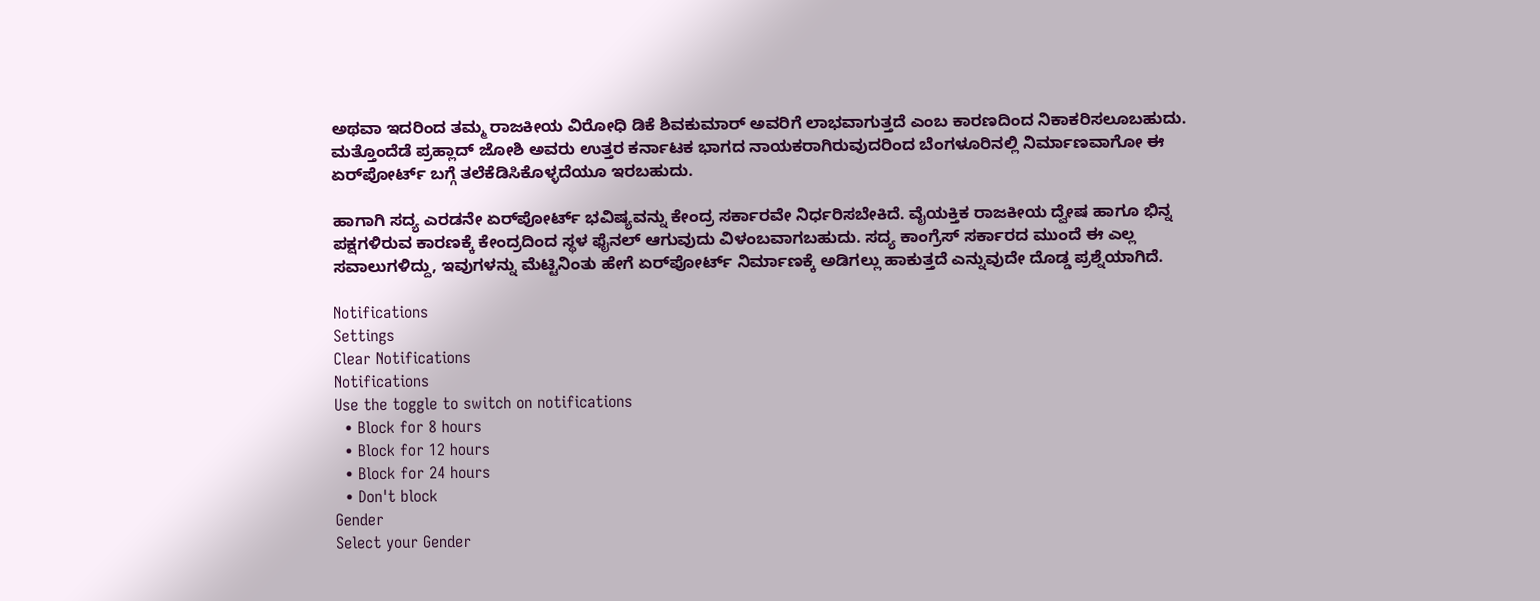ಅಥವಾ ಇದರಿಂದ ತಮ್ಮ ರಾಜಕೀಯ ವಿರೋಧಿ ಡಿಕೆ ಶಿವಕುಮಾರ್‌ ಅವರಿಗೆ ಲಾಭವಾಗುತ್ತದೆ ಎಂಬ ಕಾರಣದಿಂದ ನಿಕಾಕರಿಸಲೂಬಹುದು. ಮತ್ತೊಂದೆಡೆ ಪ್ರಹ್ಲಾದ್‌ ಜೋಶಿ ಅವರು ಉತ್ತರ ಕರ್ನಾಟಕ ಭಾಗದ ನಾಯಕರಾಗಿರುವುದರಿಂದ ಬೆಂಗಳೂರಿನಲ್ಲಿ ನಿರ್ಮಾಣವಾಗೋ ಈ ಏರ್‌ಪೋರ್ಟ್‌ ಬಗ್ಗೆ ತಲೆಕೆಡಿಸಿಕೊಳ್ಳದೆಯೂ ಇರಬಹುದು.

ಹಾಗಾಗಿ ಸದ್ಯ ಎರಡನೇ ಏರ್‌ಪೋರ್ಟ್‌ ಭವಿಷ್ಯವನ್ನು ಕೇಂದ್ರ ಸರ್ಕಾರವೇ ನಿರ್ಧರಿಸಬೇಕಿದೆ. ವೈಯಕ್ತಿಕ ರಾಜಕೀಯ ದ್ವೇಷ ಹಾಗೂ ಭಿನ್ನ ಪಕ್ಷಗಳಿರುವ ಕಾರಣಕ್ಕೆ ಕೇಂದ್ರದಿಂದ ಸ್ಥಳ ಫೈನಲ್‌ ಆಗುವುದು ವಿಳಂಬವಾಗಬಹುದು. ಸದ್ಯ ಕಾಂಗ್ರೆಸ್‌ ಸರ್ಕಾರದ ಮುಂದೆ ಈ ಎಲ್ಲ ಸವಾಲುಗಳಿದ್ದು, ಇವುಗಳನ್ನು ಮೆಟ್ಟಿನಿಂತು ಹೇಗೆ ಏರ್‌ಪೋರ್ಟ್‌ ನಿರ್ಮಾಣಕ್ಕೆ ಅಡಿಗಲ್ಲು ಹಾಕುತ್ತದೆ ಎನ್ನುವುದೇ ದೊಡ್ಡ ಪ್ರಶ್ನೆಯಾಗಿದೆ.

Notifications
Settings
Clear Notifications
Notifications
Use the toggle to switch on notifications
  • Block for 8 hours
  • Block for 12 hours
  • Block for 24 hours
  • Don't block
Gender
Select your Gender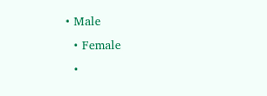• Male
  • Female
  •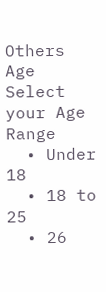Others
Age
Select your Age Range
  • Under 18
  • 18 to 25
  • 26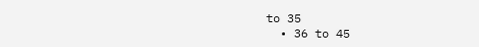to 35
  • 36 to 45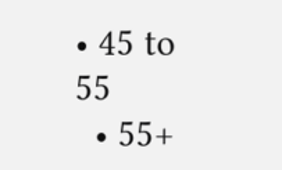• 45 to 55
  • 55+